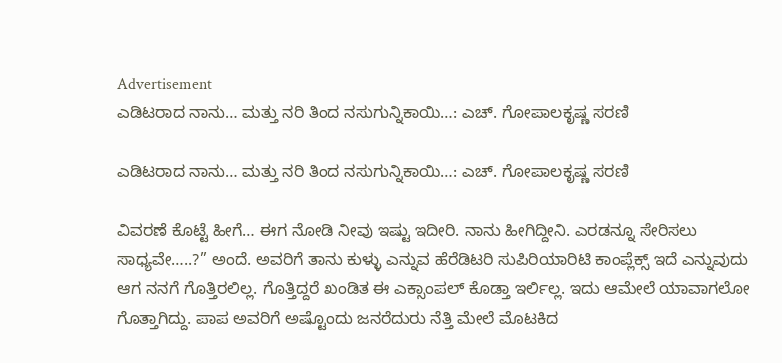Advertisement
ಎಡಿಟರಾದ ನಾನು… ಮತ್ತು ನರಿ ತಿಂದ ನಸುಗುನ್ನಿಕಾಯಿ…: ಎಚ್. ಗೋಪಾಲಕೃಷ್ಣ ಸರಣಿ

ಎಡಿಟರಾದ ನಾನು… ಮತ್ತು ನರಿ ತಿಂದ ನಸುಗುನ್ನಿಕಾಯಿ…: ಎಚ್. ಗೋಪಾಲಕೃಷ್ಣ ಸರಣಿ

ವಿವರಣೆ ಕೊಟ್ಟೆ ಹೀಗೆ… ಈಗ ನೋಡಿ ನೀವು ಇಷ್ಟು ಇದೀರಿ. ನಾನು ಹೀಗಿದ್ದೀನಿ. ಎರಡನ್ನೂ ಸೇರಿಸಲು ಸಾಧ್ಯವೇ…..?” ಅಂದೆ. ಅವರಿಗೆ ತಾನು ಕುಳ್ಳು ಎನ್ನುವ ಹೆರೆಡಿಟರಿ ಸುಪಿರಿಯಾರಿಟಿ ಕಾಂಪ್ಲೆಕ್ಸ್ ಇದೆ ಎನ್ನುವುದು ಆಗ ನನಗೆ ಗೊತ್ತಿರಲಿಲ್ಲ. ಗೊತ್ತಿದ್ದರೆ ಖಂಡಿತ ಈ ಎಕ್ಸಾಂಪಲ್ ಕೊಡ್ತಾ ಇರ್ಲಿಲ್ಲ. ಇದು ಆಮೇಲೆ ಯಾವಾಗಲೋ ಗೊತ್ತಾಗಿದ್ದು. ಪಾಪ ಅವರಿಗೆ ಅಷ್ಟೊಂದು ಜನರೆದುರು ನೆತ್ತಿ ಮೇಲೆ ಮೊಟಕಿದ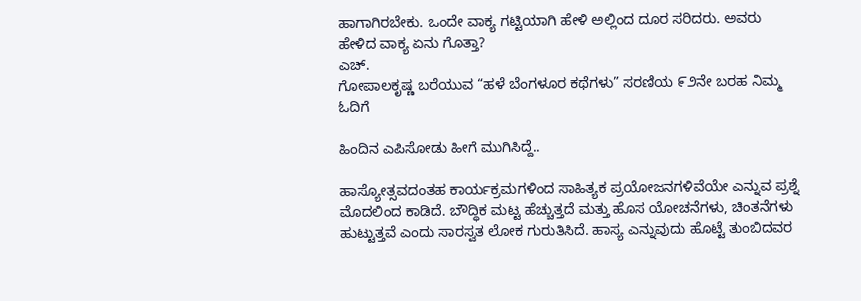ಹಾಗಾಗಿರಬೇಕು. ಒಂದೇ ವಾಕ್ಯ ಗಟ್ಟಿಯಾಗಿ ಹೇಳಿ ಅಲ್ಲಿಂದ ದೂರ ಸರಿದರು. ಅವರು ಹೇಳಿದ ವಾಕ್ಯ ಏನು ಗೊತ್ತಾ?
ಎಚ್.
ಗೋಪಾಲಕೃಷ್ಣ ಬರೆಯುವ “ಹಳೆ ಬೆಂಗಳೂರ ಕಥೆಗಳು” ಸರಣಿಯ ೯೨ನೇ ಬರಹ ನಿಮ್ಮ ಓದಿಗೆ

ಹಿಂದಿನ ಎಪಿಸೋಡು ಹೀಗೆ ಮುಗಿಸಿದ್ದೆ..

ಹಾಸ್ಯೋತ್ಸವದಂತಹ ಕಾರ್ಯಕ್ರಮಗಳಿಂದ ಸಾಹಿತ್ಯಕ ಪ್ರಯೋಜನಗಳಿವೆಯೇ ಎನ್ನುವ ಪ್ರಶ್ನೆ ಮೊದಲಿಂದ ಕಾಡಿದೆ. ಬೌದ್ಧಿಕ ಮಟ್ಟ ಹೆಚ್ಚುತ್ತದೆ ಮತ್ತು ಹೊಸ ಯೋಚನೆಗಳು, ಚಿಂತನೆಗಳು ಹುಟ್ಟುತ್ತವೆ ಎಂದು ಸಾರಸ್ವತ ಲೋಕ ಗುರುತಿಸಿದೆ. ಹಾಸ್ಯ ಎನ್ನುವುದು ಹೊಟ್ಟೆ ತುಂಬಿದವರ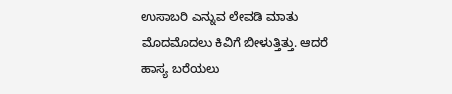ಉಸಾಬರಿ ಎನ್ನುವ ಲೇವಡಿ ಮಾತು ಮೊದಮೊದಲು ಕಿವಿಗೆ ಬೀಳುತ್ತಿತ್ತು. ಆದರೆ ಹಾಸ್ಯ ಬರೆಯಲು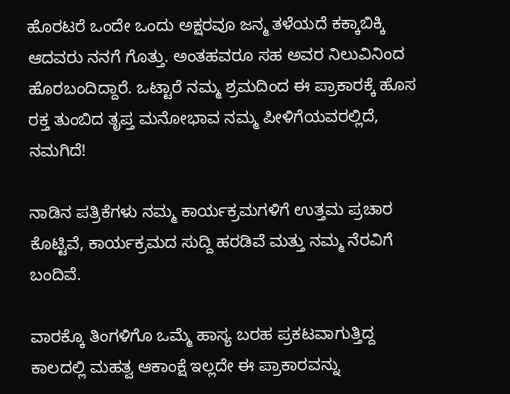ಹೊರಟರೆ ಒಂದೇ ಒಂದು ಅಕ್ಷರವೂ ಜನ್ಮ ತಳೆಯದೆ ಕಕ್ಕಾಬಿಕ್ಕಿ ಆದವರು ನನಗೆ ಗೊತ್ತು. ಅಂತಹವರೂ ಸಹ ಅವರ ನಿಲುವಿನಿಂದ ಹೊರಬಂದಿದ್ದಾರೆ. ಒಟ್ಟಾರೆ ನಮ್ಮ ಶ್ರಮದಿಂದ ಈ ಪ್ರಾಕಾರಕ್ಕೆ ಹೊಸ ರಕ್ತ ತುಂಬಿದ ತೃಪ್ತ ಮನೋಭಾವ ನಮ್ಮ ಪೀಳಿಗೆಯವರಲ್ಲಿದೆ, ನಮಗಿದೆ!

ನಾಡಿನ ಪತ್ರಿಕೆಗಳು ನಮ್ಮ ಕಾರ್ಯಕ್ರಮಗಳಿಗೆ ಉತ್ತಮ ಪ್ರಚಾರ ಕೊಟ್ಟಿವೆ, ಕಾರ್ಯಕ್ರಮದ ಸುದ್ದಿ ಹರಡಿವೆ ಮತ್ತು ನಮ್ಮ ನೆರವಿಗೆ ಬಂದಿವೆ.

ವಾರಕ್ಕೊ ತಿಂಗಳಿಗೊ ಒಮ್ಮೆ ಹಾಸ್ಯ ಬರಹ ಪ್ರಕಟವಾಗುತ್ತಿದ್ದ ಕಾಲದಲ್ಲಿ ಮಹತ್ವ ಆಕಾಂಕ್ಷೆ ಇಲ್ಲದೇ ಈ ಪ್ರಾಕಾರವನ್ನು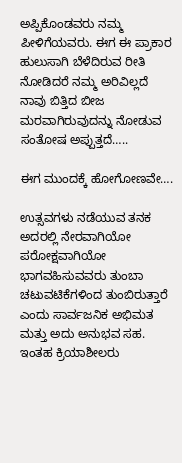ಅಪ್ಪಿಕೊಂಡವರು ನಮ್ಮ ಪೀಳಿಗೆಯವರು. ಈಗ ಈ ಪ್ರಾಕಾರ ಹುಲುಸಾಗಿ ಬೆಳೆದಿರುವ ರೀತಿ ನೋಡಿದರೆ ನಮ್ಮ ಅರಿವಿಲ್ಲದೆ ನಾವು ಬಿತ್ತಿದ ಬೀಜ ಮರವಾಗಿರುವುದನ್ನು ನೋಡುವ ಸಂತೋಷ ಅಪ್ಪುತ್ತದೆ…..

ಈಗ ಮುಂದಕ್ಕೆ ಹೋಗೋಣವೇ….

ಉತ್ಸವಗಳು ನಡೆಯುವ ತನಕ ಅದರಲ್ಲಿ ನೇರವಾಗಿಯೋ ಪರೋಕ್ಷವಾಗಿಯೋ ಭಾಗವಹಿಸುವವರು ತುಂಬಾ ಚಟುವಟಿಕೆಗಳಿಂದ ತುಂಬಿರುತ್ತಾರೆ ಎಂದು ಸಾರ್ವಜನಿಕ ಅಭಿಮತ ಮತ್ತು ಅದು ಅನುಭವ ಸಹ. ಇಂತಹ ಕ್ರಿಯಾಶೀಲರು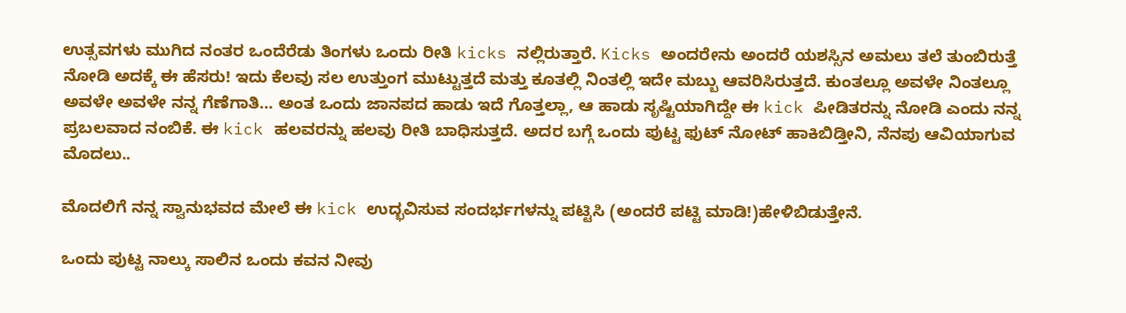ಉತ್ಸವಗಳು ಮುಗಿದ ನಂತರ ಒಂದೆರೆಡು ತಿಂಗಳು ಒಂದು ರೀತಿ kicks ನಲ್ಲಿರುತ್ತಾರೆ. Kicks ಅಂದರೇನು ಅಂದರೆ ಯಶಸ್ಸಿನ ಅಮಲು ತಲೆ ತುಂಬಿರುತ್ತೆ ನೋಡಿ ಅದಕ್ಕೆ ಈ ಹೆಸರು! ಇದು ಕೆಲವು ಸಲ ಉತ್ತುಂಗ ಮುಟ್ಟುತ್ತದೆ ಮತ್ತು ಕೂತಲ್ಲಿ ನಿಂತಲ್ಲಿ ಇದೇ ಮಬ್ಬು ಆವರಿಸಿರುತ್ತದೆ. ಕುಂತಲ್ಲೂ ಅವಳೇ ನಿಂತಲ್ಲೂ ಅವಳೇ ಅವಳೇ ನನ್ನ ಗೆಣೆಗಾತಿ… ಅಂತ ಒಂದು ಜಾನಪದ ಹಾಡು ಇದೆ ಗೊತ್ತಲ್ಲಾ, ಆ ಹಾಡು ಸೃಷ್ಟಿಯಾಗಿದ್ದೇ ಈ kick ಪೀಡಿತರನ್ನು ನೋಡಿ ಎಂದು ನನ್ನ ಪ್ರಬಲವಾದ ನಂಬಿಕೆ. ಈ kick ಹಲವರನ್ನು ಹಲವು ರೀತಿ ಬಾಧಿಸುತ್ತದೆ. ಅದರ ಬಗ್ಗೆ ಒಂದು ಪುಟ್ಟ ಫುಟ್ ನೋಟ್ ಹಾಕಿಬಿಡ್ತೀನಿ, ನೆನಪು ಆವಿಯಾಗುವ ಮೊದಲು..

ಮೊದಲಿಗೆ ನನ್ನ ಸ್ವಾನುಭವದ ಮೇಲೆ ಈ kick ಉದ್ಭವಿಸುವ ಸಂದರ್ಭಗಳನ್ನು ಪಟ್ಟಿಸಿ (ಅಂದರೆ ಪಟ್ಟಿ ಮಾಡಿ!)ಹೇಳಿಬಿಡುತ್ತೇನೆ.

ಒಂದು ಪುಟ್ಟ ನಾಲ್ಕು ಸಾಲಿನ ಒಂದು ಕವನ ನೀವು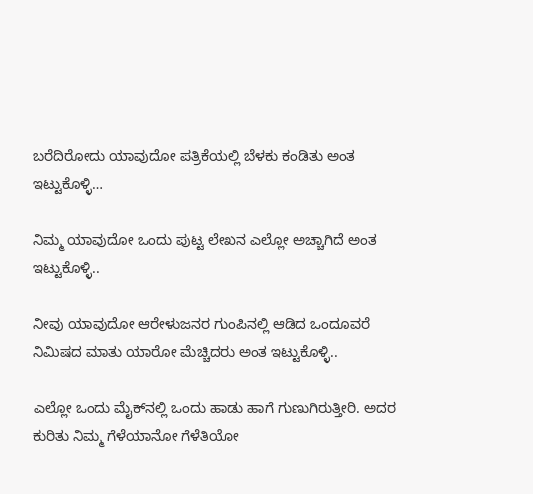ಬರೆದಿರೋದು ಯಾವುದೋ ಪತ್ರಿಕೆಯಲ್ಲಿ ಬೆಳಕು ಕಂಡಿತು ಅಂತ ಇಟ್ಟುಕೊಳ್ಳಿ…

ನಿಮ್ಮ ಯಾವುದೋ ಒಂದು ಪುಟ್ಟ ಲೇಖನ ಎಲ್ಲೋ ಅಚ್ಚಾಗಿದೆ ಅಂತ ಇಟ್ಟುಕೊಳ್ಳಿ..

ನೀವು ಯಾವುದೋ ಆರೇಳುಜನರ ಗುಂಪಿನಲ್ಲಿ ಆಡಿದ ಒಂದೂವರೆ ನಿಮಿಷದ ಮಾತು ಯಾರೋ ಮೆಚ್ಚಿದರು ಅಂತ ಇಟ್ಟುಕೊಳ್ಳಿ..

ಎಲ್ಲೋ ಒಂದು ಮೈಕ್‌ನಲ್ಲಿ ಒಂದು ಹಾಡು ಹಾಗೆ ಗುಣುಗಿರುತ್ತೀರಿ. ಅದರ ಕುರಿತು ನಿಮ್ಮ ಗೆಳೆಯಾನೋ ಗೆಳೆತಿಯೋ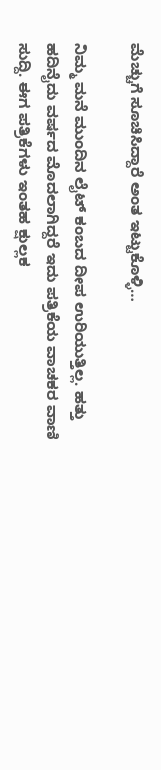ಮೆಚ್ಚುಗೆ ಸೂಚಿಸಿದ್ದಾರೆ ಅಂತ ಇಟ್ಟುಕೊಳ್ಳಿ…

ನಿಮ್ಮ ಮನೆ ಮುಂದಿನ ಲೈಟ್ ಕಂಬದ ದೀಪ ಉರಿಯುತ್ತಿಲ್ಲ. ಹತ್ತು ಹದಿನೈದು ವರ್ಷದ ಮೊದಲಾಗಿದ್ದರೆ ಇದು ಪತ್ರಿಕೆಯ ವಾಚಕರ ವಾಣಿ ಸುದ್ದಿ. ಈಗ ಪತ್ರಿಕೆಗಳು ಇಂತಹ ಕ್ಷುಲ್ಲಕ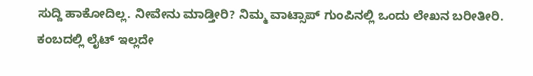ಸುದ್ದಿ ಹಾಕೋದಿಲ್ಲ. ನೀವೇನು ಮಾಡ್ತೀರಿ? ನಿಮ್ಮ ವಾಟ್ಸಾಪ್ ಗುಂಪಿನಲ್ಲಿ ಒಂದು ಲೇಖನ ಬರೀತೀರಿ. ಕಂಬದಲ್ಲಿ ಲೈಟ್ ಇಲ್ಲದೇ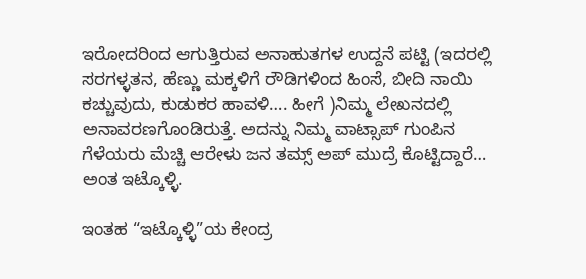ಇರೋದರಿಂದ ಆಗುತ್ತಿರುವ ಅನಾಹುತಗಳ ಉದ್ದನೆ ಪಟ್ಟಿ (ಇದರಲ್ಲಿ ಸರಗಳ್ಳತನ, ಹೆಣ್ಣು ಮಕ್ಕಳಿಗೆ ರೌಡಿಗಳಿಂದ ಹಿಂಸೆ, ಬೀದಿ ನಾಯಿ ಕಚ್ಚುವುದು, ಕುಡುಕರ ಹಾವಳಿ…. ಹೀಗೆ )ನಿಮ್ಮ ಲೇಖನದಲ್ಲಿ ಅನಾವರಣಗೊಂಡಿರುತ್ತೆ. ಅದನ್ನು ನಿಮ್ಮ ವಾಟ್ಸಾಪ್ ಗುಂಪಿನ ಗೆಳೆಯರು ಮೆಚ್ಚಿ ಆರೇಳು ಜನ ತಮ್ಸ್ ಅಪ್ ಮುದ್ರೆ ಕೊಟ್ಟಿದ್ದಾರೆ… ಅಂತ ಇಟ್ಕೊಳ್ಳಿ.

ಇಂತಹ “ಇಟ್ಕೊಳ್ಳಿ”ಯ ಕೇಂದ್ರ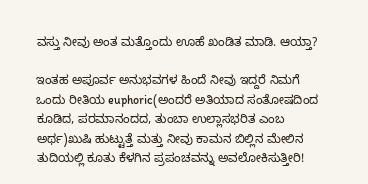ವಸ್ತು ನೀವು ಅಂತ ಮತ್ತೊಂದು ಊಹೆ ಖಂಡಿತ ಮಾಡಿ. ಆಯ್ತಾ?

ಇಂತಹ ಅಪೂರ್ವ ಅನುಭವಗಳ ಹಿಂದೆ ನೀವು ಇದ್ದರೆ ನಿಮಗೆ ಒಂದು ರೀತಿಯ euphoric(ಅಂದರೆ ಅತಿಯಾದ ಸಂತೋಷದಿಂದ ಕೂಡಿದ, ಪರಮಾನಂದದ, ತುಂಬಾ ಉಲ್ಲಾಸಭರಿತ ಎಂಬ ಅರ್ಥ)ಖುಷಿ ಹುಟ್ಟುತ್ತೆ ಮತ್ತು ನೀವು ಕಾಮನ ಬಿಲ್ಲಿನ ಮೇಲಿನ ತುದಿಯಲ್ಲಿ ಕೂತು ಕೆಳಗಿನ ಪ್ರಪಂಚವನ್ನು ಅವಲೋಕಿಸುತ್ತೀರಿ!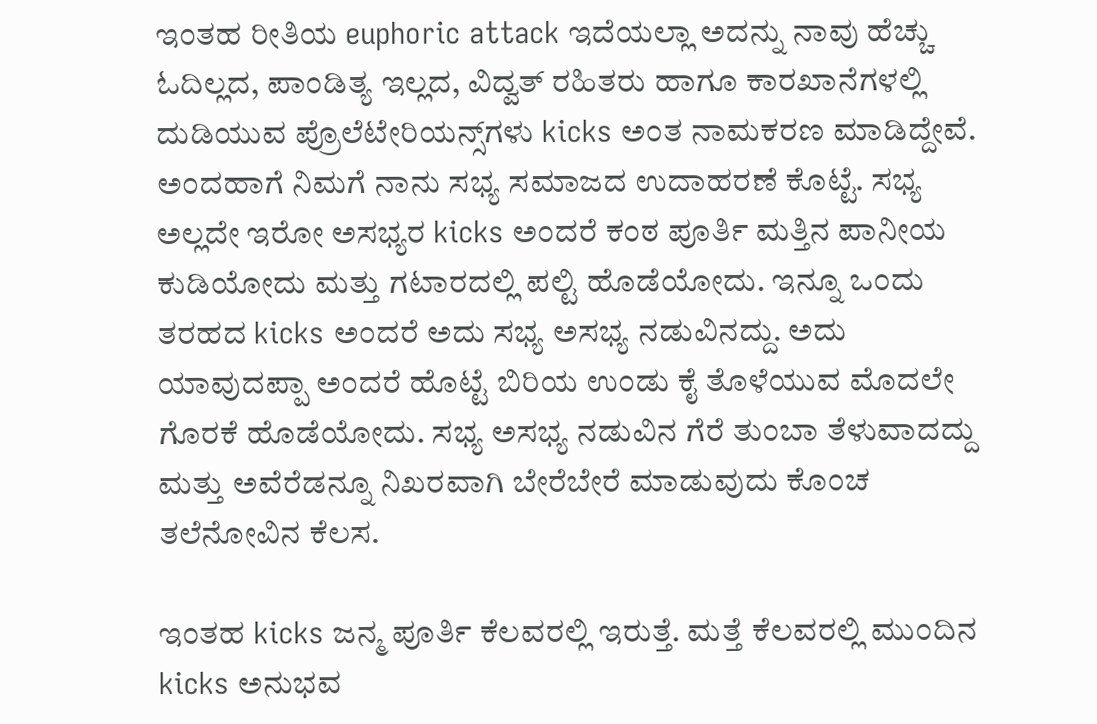ಇಂತಹ ರೀತಿಯ euphoric attack ಇದೆಯಲ್ಲಾ ಅದನ್ನು ನಾವು ಹೆಚ್ಚು ಓದಿಲ್ಲದ, ಪಾಂಡಿತ್ಯ ಇಲ್ಲದ, ವಿದ್ವತ್ ರಹಿತರು ಹಾಗೂ ಕಾರಖಾನೆಗಳಲ್ಲಿ ದುಡಿಯುವ ಪ್ರೊಲೆಟೇರಿಯನ್ಸ್‌ಗಳು kicks ಅಂತ ನಾಮಕರಣ ಮಾಡಿದ್ದೇವೆ. ಅಂದಹಾಗೆ ನಿಮಗೆ ನಾನು ಸಭ್ಯ ಸಮಾಜದ ಉದಾಹರಣೆ ಕೊಟ್ಟೆ. ಸಭ್ಯ ಅಲ್ಲದೇ ಇರೋ ಅಸಭ್ಯರ kicks ಅಂದರೆ ಕಂಠ ಪೂರ್ತಿ ಮತ್ತಿನ ಪಾನೀಯ ಕುಡಿಯೋದು ಮತ್ತು ಗಟಾರದಲ್ಲಿ ಪಲ್ಟಿ ಹೊಡೆಯೋದು. ಇನ್ನೂ ಒಂದು ತರಹದ kicks ಅಂದರೆ ಅದು ಸಭ್ಯ ಅಸಭ್ಯ ನಡುವಿನದ್ದು. ಅದು ಯಾವುದಪ್ಪಾ ಅಂದರೆ ಹೊಟ್ಟೆ ಬಿರಿಯ ಉಂಡು ಕೈ ತೊಳೆಯುವ ಮೊದಲೇ ಗೊರಕೆ ಹೊಡೆಯೋದು. ಸಭ್ಯ ಅಸಭ್ಯ ನಡುವಿನ ಗೆರೆ ತುಂಬಾ ತೆಳುವಾದದ್ದು ಮತ್ತು ಅವೆರೆಡನ್ನೂ ನಿಖರವಾಗಿ ಬೇರೆಬೇರೆ ಮಾಡುವುದು ಕೊಂಚ ತಲೆನೋವಿನ ಕೆಲಸ.

ಇಂತಹ kicks ಜನ್ಮ ಪೂರ್ತಿ ಕೆಲವರಲ್ಲಿ ಇರುತ್ತೆ. ಮತ್ತೆ ಕೆಲವರಲ್ಲಿ ಮುಂದಿನ kicks ಅನುಭವ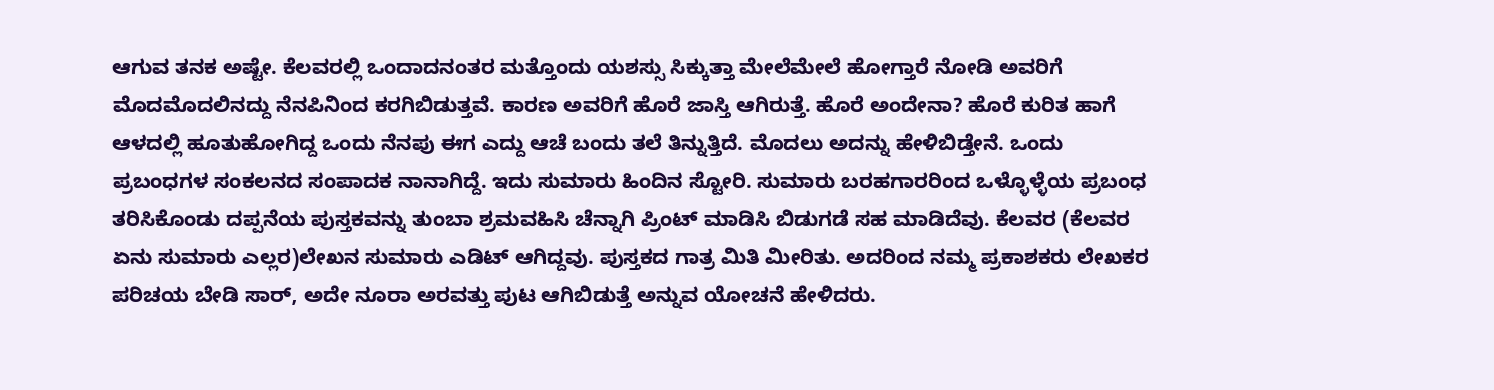ಆಗುವ ತನಕ ಅಷ್ಟೇ. ಕೆಲವರಲ್ಲಿ ಒಂದಾದನಂತರ ಮತ್ತೊಂದು ಯಶಸ್ಸು ಸಿಕ್ಕುತ್ತಾ ಮೇಲೆಮೇಲೆ ಹೋಗ್ತಾರೆ ನೋಡಿ ಅವರಿಗೆ ಮೊದಮೊದಲಿನದ್ದು ನೆನಪಿನಿಂದ ಕರಗಿಬಿಡುತ್ತವೆ. ಕಾರಣ ಅವರಿಗೆ ಹೊರೆ ಜಾಸ್ತಿ ಆಗಿರುತ್ತೆ. ಹೊರೆ ಅಂದೇನಾ? ಹೊರೆ ಕುರಿತ ಹಾಗೆ ಆಳದಲ್ಲಿ ಹೂತುಹೋಗಿದ್ದ ಒಂದು ನೆನಪು ಈಗ ಎದ್ದು ಆಚೆ ಬಂದು ತಲೆ ತಿನ್ನುತ್ತಿದೆ. ಮೊದಲು ಅದನ್ನು ಹೇಳಿಬಿಡ್ತೇನೆ. ಒಂದು ಪ್ರಬಂಧಗಳ ಸಂಕಲನದ ಸಂಪಾದಕ ನಾನಾಗಿದ್ದೆ. ಇದು ಸುಮಾರು ಹಿಂದಿನ ಸ್ಟೋರಿ. ಸುಮಾರು ಬರಹಗಾರರಿಂದ ಒಳ್ಳೊಳ್ಳೆಯ ಪ್ರಬಂಧ ತರಿಸಿಕೊಂಡು ದಪ್ಪನೆಯ ಪುಸ್ತಕವನ್ನು ತುಂಬಾ ಶ್ರಮವಹಿಸಿ ಚೆನ್ನಾಗಿ ಪ್ರಿಂಟ್ ಮಾಡಿಸಿ ಬಿಡುಗಡೆ ಸಹ ಮಾಡಿದೆವು. ಕೆಲವರ (ಕೆಲವರ ಏನು ಸುಮಾರು ಎಲ್ಲರ)ಲೇಖನ ಸುಮಾರು ಎಡಿಟ್ ಆಗಿದ್ದವು. ಪುಸ್ತಕದ ಗಾತ್ರ ಮಿತಿ ಮೀರಿತು. ಅದರಿಂದ ನಮ್ಮ ಪ್ರಕಾಶಕರು ಲೇಖಕರ ಪರಿಚಯ ಬೇಡಿ ಸಾರ್, ಅದೇ ನೂರಾ ಅರವತ್ತು ಪುಟ ಆಗಿಬಿಡುತ್ತೆ ಅನ್ನುವ ಯೋಚನೆ ಹೇಳಿದರು.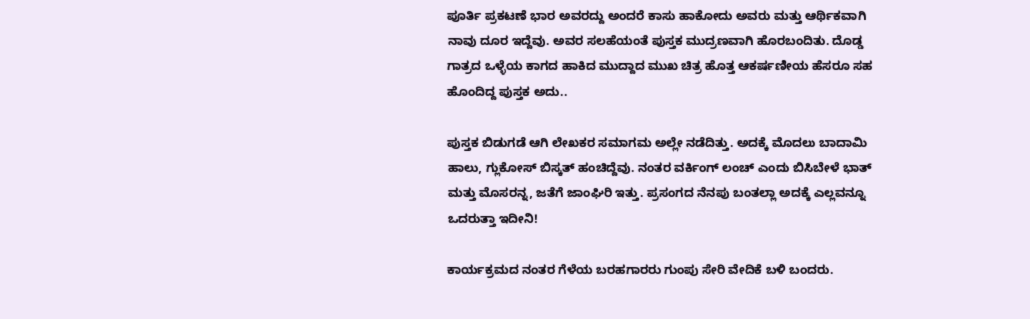ಪೂರ್ತಿ ಪ್ರಕಟಣೆ ಭಾರ ಅವರದ್ದು ಅಂದರೆ ಕಾಸು ಹಾಕೋದು ಅವರು ಮತ್ತು ಆರ್ಥಿಕವಾಗಿ ನಾವು ದೂರ ಇದ್ದೆವು. ಅವರ ಸಲಹೆಯಂತೆ ಪುಸ್ತಕ ಮುದ್ರಣವಾಗಿ ಹೊರಬಂದಿತು. ದೊಡ್ಡ ಗಾತ್ರದ ಒಳ್ಳೆಯ ಕಾಗದ ಹಾಕಿದ ಮುದ್ದಾದ ಮುಖ ಚಿತ್ರ ಹೊತ್ತ ಆಕರ್ಷಣೀಯ ಹೆಸರೂ ಸಹ ಹೊಂದಿದ್ದ ಪುಸ್ತಕ ಅದು..

ಪುಸ್ತಕ ಬಿಡುಗಡೆ ಆಗಿ ಲೇಖಕರ ಸಮಾಗಮ ಅಲ್ಲೇ ನಡೆದಿತ್ತು. ಅದಕ್ಕೆ ಮೊದಲು ಬಾದಾಮಿ ಹಾಲು, ಗ್ಲುಕೋಸ್ ಬಿಸ್ಕತ್ ಹಂಚಿದ್ದೆವು. ನಂತರ ವರ್ಕಿಂಗ್ ಲಂಚ್ ಎಂದು ಬಿಸಿಬೇಳೆ ಭಾತ್ ಮತ್ತು ಮೊಸರನ್ನ, ಜತೆಗೆ ಜಾಂಘಿರಿ ಇತ್ತು. ಪ್ರಸಂಗದ ನೆನಪು ಬಂತಲ್ಲಾ ಅದಕ್ಕೆ ಎಲ್ಲವನ್ನೂ ಒದರುತ್ತಾ ಇದೀನಿ!

ಕಾರ್ಯಕ್ರಮದ ನಂತರ ಗೆಳೆಯ ಬರಹಗಾರರು ಗುಂಪು ಸೇರಿ ವೇದಿಕೆ ಬಳಿ ಬಂದರು.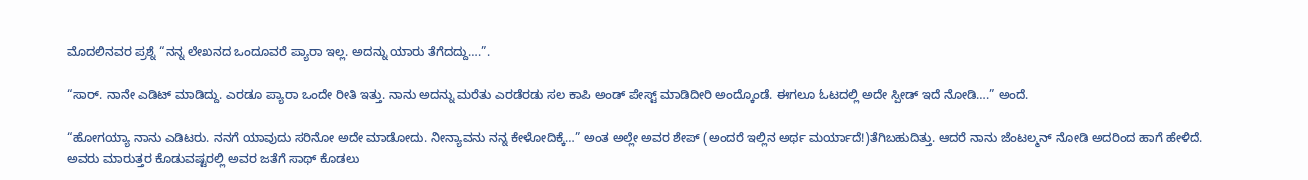ಮೊದಲಿನವರ ಪ್ರಶ್ನೆ “ನನ್ನ ಲೇಖನದ ಒಂದೂವರೆ ಪ್ಯಾರಾ ಇಲ್ಲ. ಅದನ್ನು ಯಾರು ತೆಗೆದದ್ದು….”.

“ಸಾರ್. ನಾನೇ ಎಡಿಟ್ ಮಾಡಿದ್ದು. ಎರಡೂ ಪ್ಯಾರಾ ಒಂದೇ ರೀತಿ ಇತ್ತು. ನಾನು ಅದನ್ನು ಮರೆತು ಎರಡೆರಡು ಸಲ ಕಾಪಿ ಅಂಡ್ ಪೇಸ್ಟ್ ಮಾಡಿದೀರಿ ಅಂದ್ಕೊಂಡೆ. ಈಗಲೂ ಓಟದಲ್ಲಿ ಅದೇ ಸ್ಪೀಡ್ ಇದೆ ನೋಡಿ….” ಅಂದೆ.

“ಹೋಗಯ್ಯಾ ನಾನು ಎಡಿಟರು. ನನಗೆ ಯಾವುದು ಸರಿನೋ ಅದೇ ಮಾಡೋದು. ನೀನ್ಯಾವನು ನನ್ನ ಕೇಳೋದಿಕ್ಕೆ…” ಅಂತ ಅಲ್ಲೇ ಅವರ ಶೇಪ್ (ಅಂದರೆ ಇಲ್ಲಿನ ಅರ್ಥ ಮರ್ಯಾದೆ!)ತೆಗಿಬಹುದಿತ್ತು. ಆದರೆ ನಾನು ಜೆಂಟಲ್ಮನ್ ನೋಡಿ ಅದರಿಂದ ಹಾಗೆ ಹೇಳಿದೆ. ಅವರು ಮಾರುತ್ತರ ಕೊಡುವಷ್ಟರಲ್ಲಿ ಅವರ ಜತೆಗೆ ಸಾಥ್ ಕೊಡಲು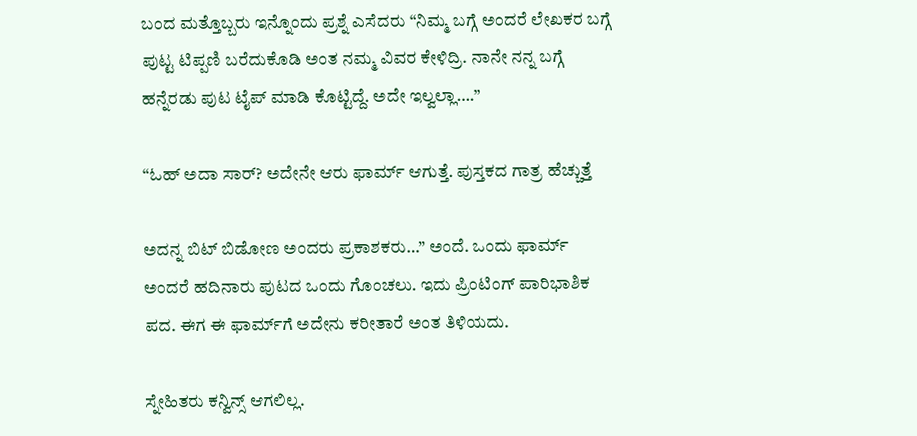ಬಂದ ಮತ್ತೊಬ್ಬರು ಇನ್ನೊಂದು ಪ್ರಶ್ನೆ ಎಸೆದರು “ನಿಮ್ಮ ಬಗ್ಗೆ ಅಂದರೆ ಲೇಖಕರ ಬಗ್ಗೆ ಪುಟ್ಟ ಟಿಪ್ಪಣಿ ಬರೆದುಕೊಡಿ ಅಂತ ನಮ್ಮ ವಿವರ ಕೇಳಿದ್ರಿ. ನಾನೇ ನನ್ನ ಬಗ್ಗೆ ಹನ್ನೆರಡು ಪುಟ ಟೈಪ್ ಮಾಡಿ ಕೊಟ್ಟಿದ್ದೆ. ಅದೇ ಇಲ್ವಲ್ಲಾ….”

“ಓಹ್ ಅದಾ ಸಾರ್? ಅದೇನೇ ಆರು ಫಾರ್ಮ್ ಆಗುತ್ತೆ. ಪುಸ್ತಕದ ಗಾತ್ರ ಹೆಚ್ಚುತ್ತೆ

ಅದನ್ನ ಬಿಟ್ ಬಿಡೋಣ ಅಂದರು ಪ್ರಕಾಶಕರು…” ಅಂದೆ. ಒಂದು ಫಾರ್ಮ್ ಅಂದರೆ ಹದಿನಾರು ಪುಟದ ಒಂದು ಗೊಂಚಲು. ಇದು ಪ್ರಿಂಟಿಂಗ್ ಪಾರಿಭಾಶಿಕ ಪದ. ಈಗ ಈ ಫಾರ್ಮ್‌ಗೆ ಅದೇನು ಕರೀತಾರೆ ಅಂತ ತಿಳಿಯದು.

ಸ್ನೇಹಿತರು ಕನ್ವಿನ್ಸ್ ಆಗಲಿಲ್ಲ.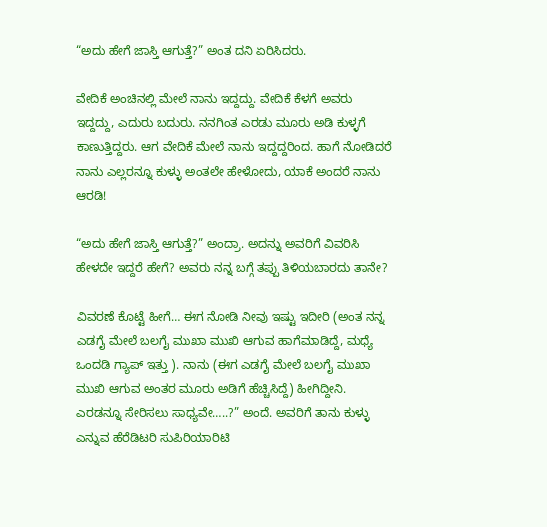“ಅದು ಹೇಗೆ ಜಾಸ್ತಿ ಆಗುತ್ತೆ?” ಅಂತ ದನಿ ಏರಿಸಿದರು.

ವೇದಿಕೆ ಅಂಚಿನಲ್ಲಿ ಮೇಲೆ ನಾನು ಇದ್ದದ್ದು. ವೇದಿಕೆ ಕೆಳಗೆ ಅವರು ಇದ್ದದ್ದು, ಎದುರು ಬದುರು. ನನಗಿಂತ ಎರಡು ಮೂರು ಅಡಿ ಕುಳ್ಳಗೆ ಕಾಣುತ್ತಿದ್ದರು. ಆಗ ವೇದಿಕೆ ಮೇಲೆ ನಾನು ಇದ್ದದ್ದರಿಂದ. ಹಾಗೆ ನೋಡಿದರೆ ನಾನು ಎಲ್ಲರನ್ನೂ ಕುಳ್ಳು ಅಂತಲೇ ಹೇಳೋದು, ಯಾಕೆ ಅಂದರೆ ನಾನು ಆರಡಿ!

“ಅದು ಹೇಗೆ ಜಾಸ್ತಿ ಆಗುತ್ತೆ?” ಅಂದ್ರಾ. ಅದನ್ನು ಅವರಿಗೆ ವಿವರಿಸಿ ಹೇಳದೇ ಇದ್ದರೆ ಹೇಗೆ? ಅವರು ನನ್ನ ಬಗ್ಗೆ ತಪ್ಪು ತಿಳಿಯಬಾರದು ತಾನೇ?

ವಿವರಣೆ ಕೊಟ್ಟೆ ಹೀಗೆ… ಈಗ ನೋಡಿ ನೀವು ಇಷ್ಟು ಇದೀರಿ (ಅಂತ ನನ್ನ ಎಡಗೈ ಮೇಲೆ ಬಲಗೈ ಮುಖಾ ಮುಖಿ ಆಗುವ ಹಾಗೆಮಾಡಿದ್ದೆ, ಮಧ್ಯೆ ಒಂದಡಿ ಗ್ಯಾಪ್ ಇತ್ತು ). ನಾನು (ಈಗ ಎಡಗೈ ಮೇಲೆ ಬಲಗೈ ಮುಖಾ ಮುಖಿ ಆಗುವ ಅಂತರ ಮೂರು ಅಡಿಗೆ ಹೆಚ್ಚಿಸಿದ್ದೆ) ಹೀಗಿದ್ದೀನಿ. ಎರಡನ್ನೂ ಸೇರಿಸಲು ಸಾಧ್ಯವೇ…..?” ಅಂದೆ. ಅವರಿಗೆ ತಾನು ಕುಳ್ಳು ಎನ್ನುವ ಹೆರೆಡಿಟರಿ ಸುಪಿರಿಯಾರಿಟಿ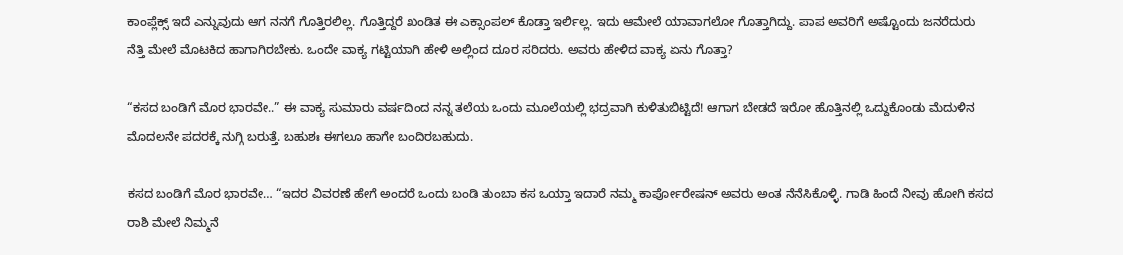ಕಾಂಪ್ಲೆಕ್ಸ್ ಇದೆ ಎನ್ನುವುದು ಆಗ ನನಗೆ ಗೊತ್ತಿರಲಿಲ್ಲ. ಗೊತ್ತಿದ್ದರೆ ಖಂಡಿತ ಈ ಎಕ್ಸಾಂಪಲ್ ಕೊಡ್ತಾ ಇರ್ಲಿಲ್ಲ. ಇದು ಆಮೇಲೆ ಯಾವಾಗಲೋ ಗೊತ್ತಾಗಿದ್ದು. ಪಾಪ ಅವರಿಗೆ ಅಷ್ಟೊಂದು ಜನರೆದುರು ನೆತ್ತಿ ಮೇಲೆ ಮೊಟಕಿದ ಹಾಗಾಗಿರಬೇಕು. ಒಂದೇ ವಾಕ್ಯ ಗಟ್ಟಿಯಾಗಿ ಹೇಳಿ ಅಲ್ಲಿಂದ ದೂರ ಸರಿದರು. ಅವರು ಹೇಳಿದ ವಾಕ್ಯ ಏನು ಗೊತ್ತಾ?

“ಕಸದ ಬಂಡಿಗೆ ಮೊರ ಭಾರವೇ..” ಈ ವಾಕ್ಯ ಸುಮಾರು ವರ್ಷದಿಂದ ನನ್ನ ತಲೆಯ ಒಂದು ಮೂಲೆಯಲ್ಲಿ ಭದ್ರವಾಗಿ ಕುಳಿತುಬಿಟ್ಟಿದೆ! ಆಗಾಗ ಬೇಡದೆ ಇರೋ ಹೊತ್ತಿನಲ್ಲಿ ಒದ್ದುಕೊಂಡು ಮೆದುಳಿನ ಮೊದಲನೇ ಪದರಕ್ಕೆ ನುಗ್ಗಿ ಬರುತ್ತೆ. ಬಹುಶಃ ಈಗಲೂ ಹಾಗೇ ಬಂದಿರಬಹುದು.

ಕಸದ ಬಂಡಿಗೆ ಮೊರ ಭಾರವೇ… “ಇದರ ವಿವರಣೆ ಹೇಗೆ ಅಂದರೆ ಒಂದು ಬಂಡಿ ತುಂಬಾ ಕಸ ಒಯ್ತಾ ಇದಾರೆ ನಮ್ಮ ಕಾರ್ಪೋರೇಷನ್ ಅವರು ಅಂತ ನೆನೆಸಿಕೊಳ್ಳಿ. ಗಾಡಿ ಹಿಂದೆ ನೀವು ಹೋಗಿ ಕಸದ ರಾಶಿ ಮೇಲೆ ನಿಮ್ಮನೆ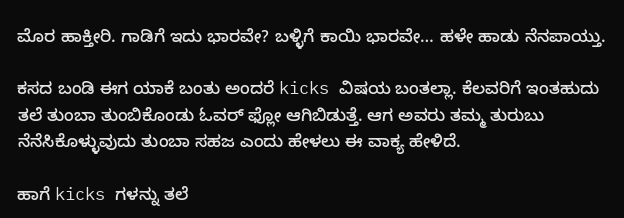ಮೊರ ಹಾಕ್ತೀರಿ. ಗಾಡಿಗೆ ಇದು ಭಾರವೇ? ಬಳ್ಳಿಗೆ ಕಾಯಿ ಭಾರವೇ… ಹಳೇ ಹಾಡು ನೆನಪಾಯ್ತು.

ಕಸದ ಬಂಡಿ ಈಗ ಯಾಕೆ ಬಂತು ಅಂದರೆ kicks ವಿಷಯ ಬಂತಲ್ಲಾ. ಕೆಲವರಿಗೆ ಇಂತಹುದು ತಲೆ ತುಂಬಾ ತುಂಬಿಕೊಂಡು ಓವರ್ ಫ್ಲೋ ಆಗಿಬಿಡುತ್ತೆ. ಆಗ ಅವರು ತಮ್ಮ ತುರುಬು ನೆನೆಸಿಕೊಳ್ಳುವುದು ತುಂಬಾ ಸಹಜ ಎಂದು ಹೇಳಲು ಈ ವಾಕ್ಯ ಹೇಳಿದೆ.

ಹಾಗೆ kicks ಗಳನ್ನು ತಲೆ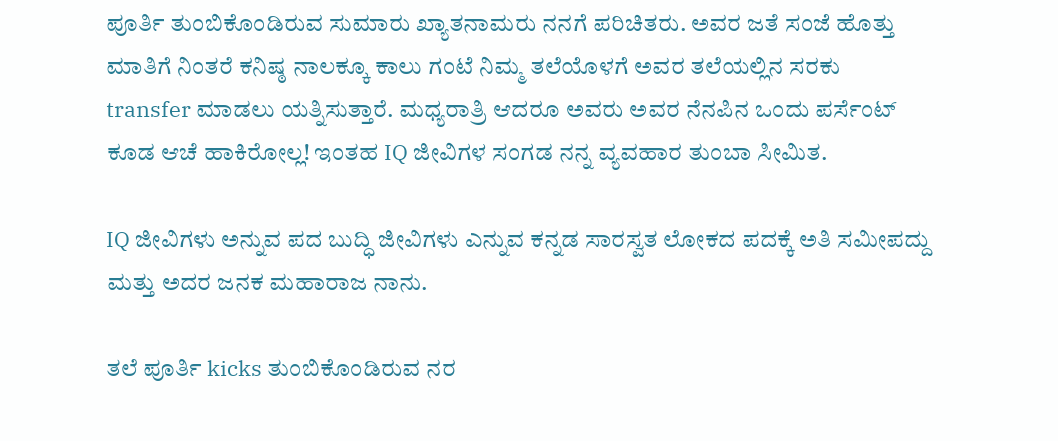ಪೂರ್ತಿ ತುಂಬಿಕೊಂಡಿರುವ ಸುಮಾರು ಖ್ಯಾತನಾಮರು ನನಗೆ ಪರಿಚಿತರು. ಅವರ ಜತೆ ಸಂಜೆ ಹೊತ್ತು ಮಾತಿಗೆ ನಿಂತರೆ ಕನಿಷ್ಠ ನಾಲಕ್ಕೂ ಕಾಲು ಗಂಟೆ ನಿಮ್ಮ ತಲೆಯೊಳಗೆ ಅವರ ತಲೆಯಲ್ಲಿನ ಸರಕು transfer ಮಾಡಲು ಯತ್ನಿಸುತ್ತಾರೆ. ಮಧ್ಯರಾತ್ರಿ ಆದರೂ ಅವರು ಅವರ ನೆನಪಿನ ಒಂದು ಪರ್ಸೆಂಟ್ ಕೂಡ ಆಚೆ ಹಾಕಿರೋಲ್ಲ! ಇಂತಹ IQ ಜೀವಿಗಳ ಸಂಗಡ ನನ್ನ ವ್ಯವಹಾರ ತುಂಬಾ ಸೀಮಿತ.

IQ ಜೀವಿಗಳು ಅನ್ನುವ ಪದ ಬುದ್ಧಿ ಜೀವಿಗಳು ಎನ್ನುವ ಕನ್ನಡ ಸಾರಸ್ವತ ಲೋಕದ ಪದಕ್ಕೆ ಅತಿ ಸಮೀಪದ್ದು ಮತ್ತು ಅದರ ಜನಕ ಮಹಾರಾಜ ನಾನು.

ತಲೆ ಪೂರ್ತಿ kicks ತುಂಬಿಕೊಂಡಿರುವ ನರ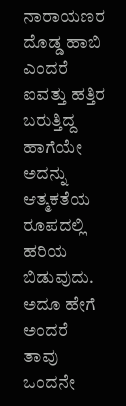ನಾರಾಯಣರ ದೊಡ್ಡ ಹಾಬಿ ಎಂದರೆ ಐವತ್ತು ಹತ್ತಿರ ಬರುತ್ತಿದ್ದ ಹಾಗೆಯೇ ಅದನ್ನು ಆತ್ಮಕತೆಯ ರೂಪದಲ್ಲಿ ಹರಿಯ ಬಿಡುವುದು. ಅದೂ ಹೇಗೆ ಅಂದರೆ ತಾವು ಒಂದನೇ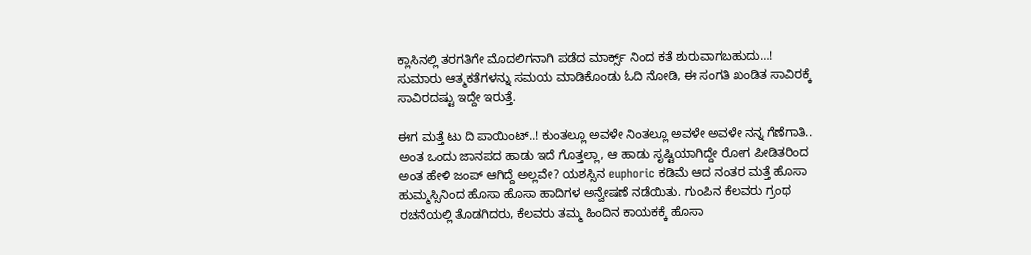ಕ್ಲಾಸಿನಲ್ಲಿ ತರಗತಿಗೇ ಮೊದಲಿಗನಾಗಿ ಪಡೆದ ಮಾರ್ಕ್ಸ್ ನಿಂದ ಕತೆ ಶುರುವಾಗಬಹುದು…! ಸುಮಾರು ಆತ್ಮಕತೆಗಳನ್ನು ಸಮಯ ಮಾಡಿಕೊಂಡು ಓದಿ ನೋಡಿ, ಈ ಸಂಗತಿ ಖಂಡಿತ ಸಾವಿರಕ್ಕೆ ಸಾವಿರದಷ್ಟು ಇದ್ದೇ ಇರುತ್ತೆ.

ಈಗ ಮತ್ತೆ ಟು ದಿ ಪಾಯಿಂಟ್..! ಕುಂತಲ್ಲೂ ಅವಳೇ ನಿಂತಲ್ಲೂ ಅವಳೇ ಅವಳೇ ನನ್ನ ಗೆಣೆಗಾತಿ.. ಅಂತ ಒಂದು ಜಾನಪದ ಹಾಡು ಇದೆ ಗೊತ್ತಲ್ಲಾ, ಆ ಹಾಡು ಸೃಷ್ಟಿಯಾಗಿದ್ದೇ ರೋಗ ಪೀಡಿತರಿಂದ ಅಂತ ಹೇಳಿ ಜಂಪ್ ಆಗಿದ್ದೆ ಅಲ್ಲವೇ? ಯಶಸ್ಸಿನ euphoric ಕಡಿಮೆ ಆದ ನಂತರ ಮತ್ತೆ ಹೊಸಾ ಹುಮ್ಮಸ್ಸಿನಿಂದ ಹೊಸಾ ಹೊಸಾ ಹಾದಿಗಳ ಅನ್ವೇಷಣೆ ನಡೆಯಿತು. ಗುಂಪಿನ ಕೆಲವರು ಗ್ರಂಥ ರಚನೆಯಲ್ಲಿ ತೊಡಗಿದರು, ಕೆಲವರು ತಮ್ಮ ಹಿಂದಿನ ಕಾಯಕಕ್ಕೆ ಹೊಸಾ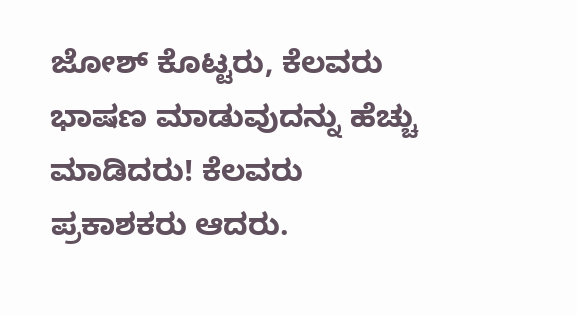ಜೋಶ್ ಕೊಟ್ಟರು, ಕೆಲವರು ಭಾಷಣ ಮಾಡುವುದನ್ನು ಹೆಚ್ಚು ಮಾಡಿದರು! ಕೆಲವರು ಪ್ರಕಾಶಕರು ಆದರು.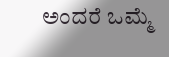ಅಂದರೆ ಒಮ್ಮೆ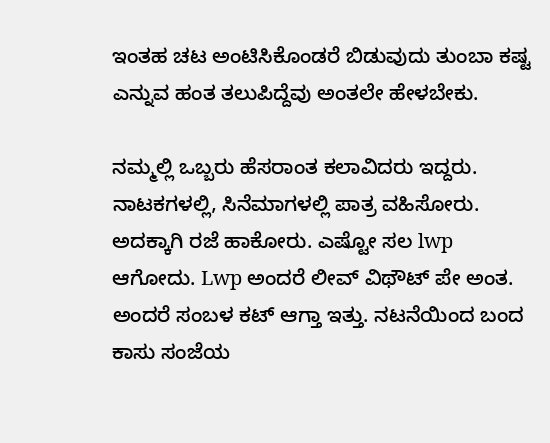ಇಂತಹ ಚಟ ಅಂಟಿಸಿಕೊಂಡರೆ ಬಿಡುವುದು ತುಂಬಾ ಕಷ್ಟ ಎನ್ನುವ ಹಂತ ತಲುಪಿದ್ದೆವು ಅಂತಲೇ ಹೇಳಬೇಕು.

ನಮ್ಮಲ್ಲಿ ಒಬ್ಬರು ಹೆಸರಾಂತ ಕಲಾವಿದರು ಇದ್ದರು. ನಾಟಕಗಳಲ್ಲಿ, ಸಿನೆಮಾಗಳಲ್ಲಿ ಪಾತ್ರ ವಹಿಸೋರು. ಅದಕ್ಕಾಗಿ ರಜೆ ಹಾಕೋರು. ಎಷ್ಟೋ ಸಲ lwp ಆಗೋದು. Lwp ಅಂದರೆ ಲೀವ್ ವಿಥೌಟ್ ಪೇ ಅಂತ. ಅಂದರೆ ಸಂಬಳ ಕಟ್ ಆಗ್ತಾ ಇತ್ತು. ನಟನೆಯಿಂದ ಬಂದ ಕಾಸು ಸಂಜೆಯ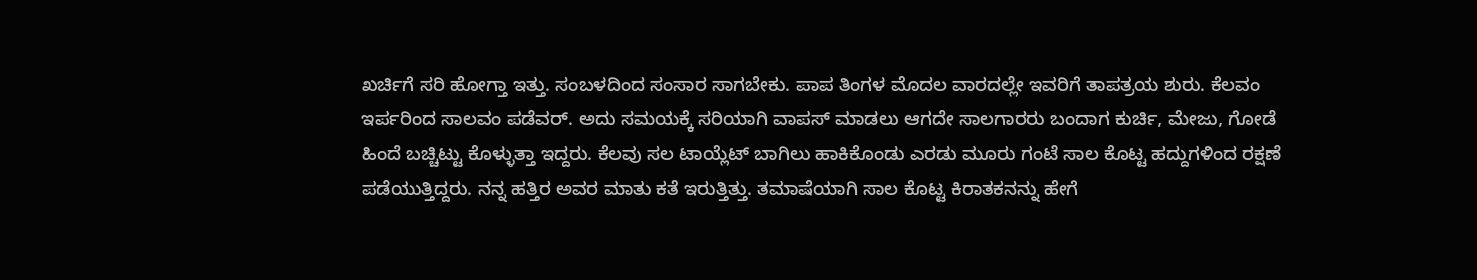ಖರ್ಚಿಗೆ ಸರಿ ಹೋಗ್ತಾ ಇತ್ತು. ಸಂಬಳದಿಂದ ಸಂಸಾರ ಸಾಗಬೇಕು. ಪಾಪ ತಿಂಗಳ ಮೊದಲ ವಾರದಲ್ಲೇ ಇವರಿಗೆ ತಾಪತ್ರಯ ಶುರು. ಕೆಲವಂ ಇರ್ಪರಿಂದ ಸಾಲವಂ ಪಡೆವರ್. ಅದು ಸಮಯಕ್ಕೆ ಸರಿಯಾಗಿ ವಾಪಸ್ ಮಾಡಲು ಆಗದೇ ಸಾಲಗಾರರು ಬಂದಾಗ ಕುರ್ಚಿ, ಮೇಜು, ಗೋಡೆ ಹಿಂದೆ ಬಚ್ಚಿಟ್ಟು ಕೊಳ್ಳುತ್ತಾ ಇದ್ದರು. ಕೆಲವು ಸಲ ಟಾಯ್ಲೆಟ್ ಬಾಗಿಲು ಹಾಕಿಕೊಂಡು ಎರಡು ಮೂರು ಗಂಟೆ ಸಾಲ ಕೊಟ್ಟ ಹದ್ದುಗಳಿಂದ ರಕ್ಷಣೆ ಪಡೆಯುತ್ತಿದ್ದರು. ನನ್ನ ಹತ್ತಿರ ಅವರ ಮಾತು ಕತೆ ಇರುತ್ತಿತ್ತು. ತಮಾಷೆಯಾಗಿ ಸಾಲ ಕೊಟ್ಟ ಕಿರಾತಕನನ್ನು ಹೇಗೆ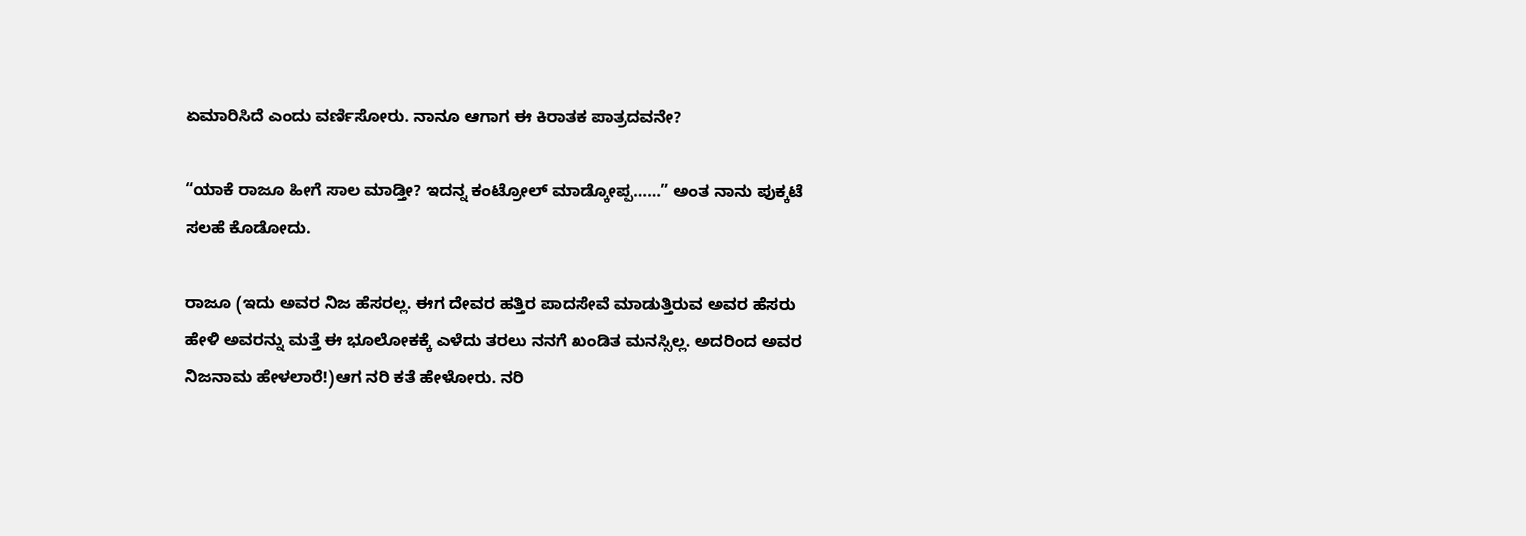ಏಮಾರಿಸಿದೆ ಎಂದು ವರ್ಣಿಸೋರು. ನಾನೂ ಆಗಾಗ ಈ ಕಿರಾತಕ ಪಾತ್ರದವನೇ?

“ಯಾಕೆ ರಾಜೂ ಹೀಗೆ ಸಾಲ ಮಾಡ್ತೀ? ಇದನ್ನ ಕಂಟ್ರೋಲ್ ಮಾಡ್ಕೋಪ್ಪ……” ಅಂತ ನಾನು ಪುಕ್ಕಟೆ ಸಲಹೆ ಕೊಡೋದು.

ರಾಜೂ (ಇದು ಅವರ ನಿಜ ಹೆಸರಲ್ಲ. ಈಗ ದೇವರ ಹತ್ತಿರ ಪಾದಸೇವೆ ಮಾಡುತ್ತಿರುವ ಅವರ ಹೆಸರು ಹೇಳಿ ಅವರನ್ನು ಮತ್ತೆ ಈ ಭೂಲೋಕಕ್ಕೆ ಎಳೆದು ತರಲು ನನಗೆ ಖಂಡಿತ ಮನಸ್ಸಿಲ್ಲ. ಅದರಿಂದ ಅವರ ನಿಜನಾಮ ಹೇಳಲಾರೆ!)ಆಗ ನರಿ ಕತೆ ಹೇಳೋರು. ನರಿ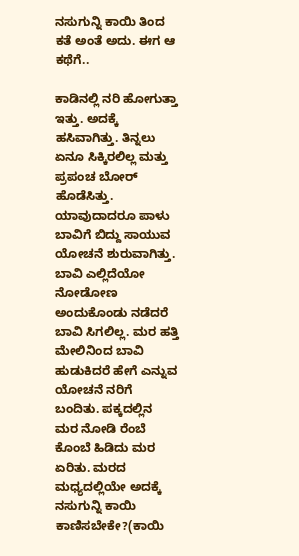ನಸುಗುನ್ನಿ ಕಾಯಿ ತಿಂದ ಕತೆ ಅಂತೆ ಅದು. ಈಗ ಆ ಕಥೆಗೆ..

ಕಾಡಿನಲ್ಲಿ ನರಿ ಹೋಗುತ್ತಾ ಇತ್ತು. ಅದಕ್ಕೆ ಹಸಿವಾಗಿತ್ತು. ತಿನ್ನಲು ಏನೂ ಸಿಕ್ಕಿರಲಿಲ್ಲ ಮತ್ತು ಪ್ರಪಂಚ ಬೋರ್ ಹೊಡೆಸಿತ್ತು. ಯಾವುದಾದರೂ ಪಾಳು ಬಾವಿಗೆ ಬಿದ್ದು ಸಾಯುವ ಯೋಚನೆ ಶುರುವಾಗಿತ್ತು. ಬಾವಿ ಎಲ್ಲಿದೆಯೋ ನೋಡೋಣ ಅಂದುಕೊಂಡು ನಡೆದರೆ ಬಾವಿ ಸಿಗಲಿಲ್ಲ. ಮರ ಹತ್ತಿ ಮೇಲಿನಿಂದ ಬಾವಿ ಹುಡುಕಿದರೆ ಹೇಗೆ ಎನ್ನುವ ಯೋಚನೆ ನರಿಗೆ ಬಂದಿತು. ಪಕ್ಕದಲ್ಲಿನ ಮರ ನೋಡಿ ರೆಂಬೆ ಕೊಂಬೆ ಹಿಡಿದು ಮರ ಏರಿತು. ಮರದ ಮಧ್ಯದಲ್ಲಿಯೇ ಅದಕ್ಕೆ ನಸುಗುನ್ನಿ ಕಾಯಿ ಕಾಣಿಸಬೇಕೇ?(ಕಾಯಿ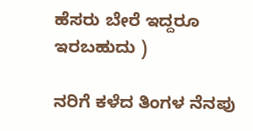ಹೆಸರು ಬೇರೆ ಇದ್ದರೂ ಇರಬಹುದು )

ನರಿಗೆ ಕಳೆದ ತಿಂಗಳ ನೆನಪು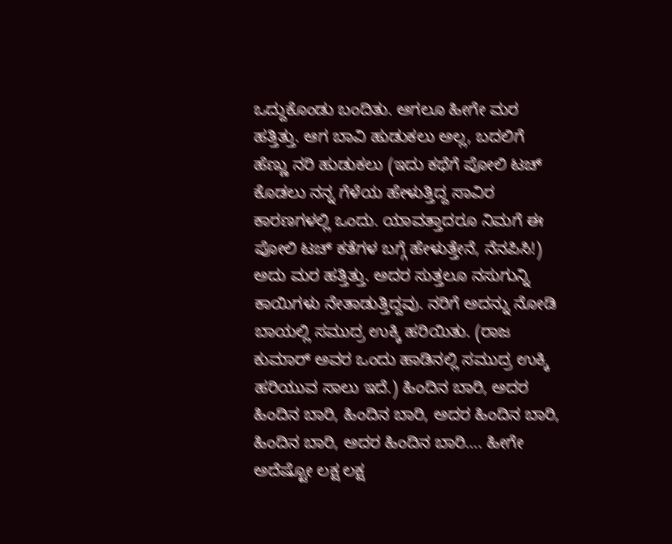ಒದ್ದುಕೊಂಡು ಬಂದಿತು. ಆಗಲೂ ಹೀಗೇ ಮರ ಹತ್ತಿತ್ತು. ಆಗ ಬಾವಿ ಹುಡುಕಲು ಅಲ್ಲ, ಬದಲಿಗೆ ಹೆಣ್ಣು ನರಿ ಹುಡುಕಲು (ಇದು ಕಥೆಗೆ ಪೋಲಿ ಟಚ್ ಕೊಡಲು ನನ್ನ ಗೆಳೆಯ ಹೇಳುತ್ತಿದ್ದ ಸಾವಿರ ಕಾರಣಗಳಲ್ಲಿ ಒಂದು. ಯಾವತ್ತಾದರೂ ನಿಮಗೆ ಈ ಪೋಲಿ ಟಚ್ ಕತೆಗಳ ಬಗ್ಗೆ ಹೇಳುತ್ತೇನೆ, ನೆನಪಿಸಿ!) ಅದು ಮರ ಹತ್ತಿತ್ತು. ಅದರ ಸುತ್ತಲೂ ನಸುಗುನ್ನಿ ಕಾಯಿಗಳು ನೇತಾಡುತ್ತಿದ್ದವು. ನರಿಗೆ ಅದನ್ನು ನೋಡಿ ಬಾಯಲ್ಲಿ ಸಮುದ್ರ ಉಕ್ಕಿ ಹರಿಯಿತು. (ರಾಜ ಕುಮಾರ್ ಅವರ ಒಂದು ಹಾಡಿನಲ್ಲಿ ಸಮುದ್ರ ಉಕ್ಕಿ ಹರಿಯುವ ಸಾಲು ಇದೆ.) ಹಿಂದಿನ ಬಾರಿ, ಅದರ ಹಿಂದಿನ ಬಾರಿ, ಹಿಂದಿನ ಬಾರಿ, ಅದರ ಹಿಂದಿನ ಬಾರಿ, ಹಿಂದಿನ ಬಾರಿ, ಅದರ ಹಿಂದಿನ ಬಾರಿ…. ಹೀಗೇ ಅದೆಷ್ಟೋ ಲಕ್ಷ ಲಕ್ಷ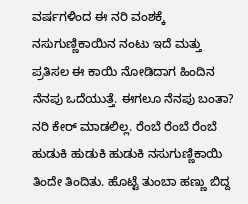ವರ್ಷಗಳಿಂದ ಈ ನರಿ ವಂಶಕ್ಕೆ ನಸುಗುಣ್ಣಿಕಾಯಿನ ನಂಟು ಇದೆ ಮತ್ತು ಪ್ರತಿಸಲ ಈ ಕಾಯಿ ನೋಡಿದಾಗ ಹಿಂದಿನ ನೆನಪು ಒದೆಯುತ್ತೆ. ಈಗಲೂ ನೆನಪು ಬಂತಾ? ನರಿ ಕೇರ್ ಮಾಡಲಿಲ್ಲ. ರೆಂಬೆ ರೆಂಬೆ ರೆಂಬೆ ಹುಡುಕಿ ಹುಡುಕಿ ಹುಡುಕಿ ನಸುಗುಣ್ಣಿಕಾಯಿ ತಿಂದೇ ತಿಂದಿತು. ಹೊಟ್ಟೆ ತುಂಬಾ ಹಣ್ಣು ಬಿದ್ದ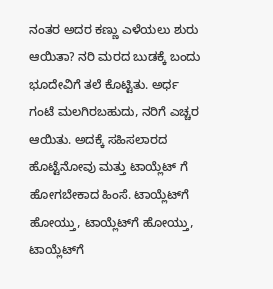ನಂತರ ಅದರ ಕಣ್ಣು ಎಳೆಯಲು ಶುರು ಆಯಿತಾ? ನರಿ ಮರದ ಬುಡಕ್ಕೆ ಬಂದು ಭೂದೇವಿಗೆ ತಲೆ ಕೊಟ್ಟಿತು. ಅರ್ಧ ಗಂಟೆ ಮಲಗಿರಬಹುದು, ನರಿಗೆ ಎಚ್ಚರ ಆಯಿತು. ಅದಕ್ಕೆ ಸಹಿಸಲಾರದ ಹೊಟ್ಟೆನೋವು ಮತ್ತು ಟಾಯ್ಲೆಟ್ ಗೆ ಹೋಗಬೇಕಾದ ಹಿಂಸೆ. ಟಾಯ್ಲೆಟ್‌ಗೆ ಹೋಯ್ತು, ಟಾಯ್ಲೆಟ್‌ಗೆ ಹೋಯ್ತು, ಟಾಯ್ಲೆಟ್‌ಗೆ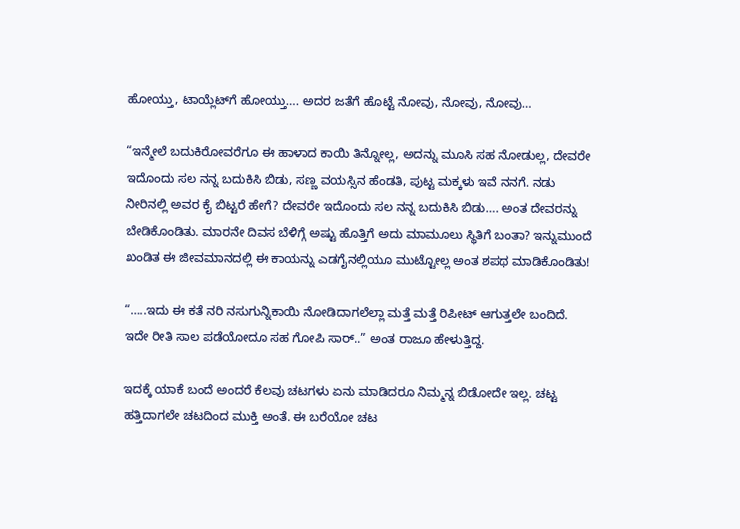ಹೋಯ್ತು, ಟಾಯ್ಲೆಟ್‌ಗೆ ಹೋಯ್ತು…. ಅದರ ಜತೆಗೆ ಹೊಟ್ಟೆ ನೋವು, ನೋವು, ನೋವು…

“ಇನ್ಮೇಲೆ ಬದುಕಿರೋವರೆಗೂ ಈ ಹಾಳಾದ ಕಾಯಿ ತಿನ್ನೋಲ್ಲ, ಅದನ್ನು ಮೂಸಿ ಸಹ ನೋಡುಲ್ಲ, ದೇವರೇ ಇದೊಂದು ಸಲ ನನ್ನ ಬದುಕಿಸಿ ಬಿಡು, ಸಣ್ಣ ವಯಸ್ಸಿನ ಹೆಂಡತಿ, ಪುಟ್ಟ ಮಕ್ಕಳು ಇವೆ ನನಗೆ. ನಡು ನೀರಿನಲ್ಲಿ ಅವರ ಕೈ ಬಿಟ್ಟರೆ ಹೇಗೆ? ದೇವರೇ ಇದೊಂದು ಸಲ ನನ್ನ ಬದುಕಿಸಿ ಬಿಡು…. ಅಂತ ದೇವರನ್ನು ಬೇಡಿಕೊಂಡಿತು. ಮಾರನೇ ದಿವಸ ಬೆಳಿಗ್ಗೆ ಅಷ್ಟು ಹೊತ್ತಿಗೆ ಅದು ಮಾಮೂಲು ಸ್ಥಿತಿಗೆ ಬಂತಾ? ಇನ್ನುಮುಂದೆ ಖಂಡಿತ ಈ ಜೀವಮಾನದಲ್ಲಿ ಈ ಕಾಯನ್ನು ಎಡಗೈನಲ್ಲಿಯೂ ಮುಟ್ಟೋಲ್ಲ ಅಂತ ಶಪಥ ಮಾಡಿಕೊಂಡಿತು!

“…..ಇದು ಈ ಕತೆ ನರಿ ನಸುಗುನ್ನಿಕಾಯಿ ನೋಡಿದಾಗಲೆಲ್ಲಾ ಮತ್ತೆ ಮತ್ತೆ ರಿಪೀಟ್ ಆಗುತ್ತಲೇ ಬಂದಿದೆ. ಇದೇ ರೀತಿ ಸಾಲ ಪಡೆಯೋದೂ ಸಹ ಗೋಪಿ ಸಾರ್..” ಅಂತ ರಾಜೂ ಹೇಳುತ್ತಿದ್ದ.

ಇದಕ್ಕೆ ಯಾಕೆ ಬಂದೆ ಅಂದರೆ ಕೆಲವು ಚಟಗಳು ಏನು ಮಾಡಿದರೂ ನಿಮ್ಮನ್ನ ಬಿಡೋದೇ ಇಲ್ಲ. ಚಟ್ಟ ಹತ್ತಿದಾಗಲೇ ಚಟದಿಂದ ಮುಕ್ತಿ ಅಂತೆ. ಈ ಬರೆಯೋ ಚಟ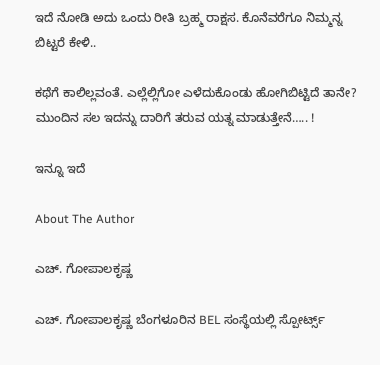ಇದೆ ನೋಡಿ ಅದು ಒಂದು ರೀತಿ ಬ್ರಹ್ಮ ರಾಕ್ಷಸ. ಕೊನೆವರೆಗೂ ನಿಮ್ಮನ್ನ ಬಿಟ್ಟರೆ ಕೇಳಿ..

ಕಥೆಗೆ ಕಾಲಿಲ್ಲವಂತೆ. ಎಲ್ಲೆಲ್ಲಿಗೋ ಎಳೆದುಕೊಂಡು ಹೋಗಿಬಿಟ್ಟಿದೆ ತಾನೇ? ಮುಂದಿನ ಸಲ ಇದನ್ನು ದಾರಿಗೆ ತರುವ ಯತ್ನ ಮಾಡುತ್ತೇನೆ….. !

ಇನ್ನೂ ಇದೆ

About The Author

ಎಚ್. ಗೋಪಾಲಕೃಷ್ಣ

ಎಚ್. ಗೋಪಾಲಕೃಷ್ಣ ಬೆಂಗಳೂರಿನ BEL ಸಂಸ್ಥೆಯಲ್ಲಿ ಸ್ಪೋರ್ಟ್ಸ್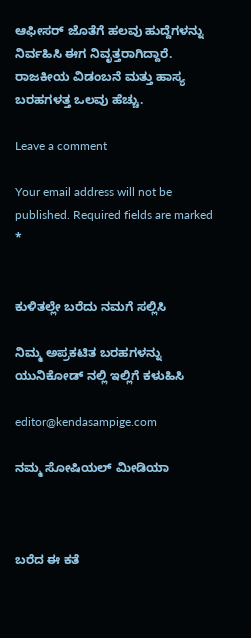ಆಫೀಸರ್ ಜೊತೆಗೆ ಹಲವು ಹುದ್ದೆಗಳನ್ನು ನಿರ್ವಹಿಸಿ ಈಗ ನಿವೃತ್ತರಾಗಿದ್ದಾರೆ. ರಾಜಕೀಯ ವಿಡಂಬನೆ ಮತ್ತು ಹಾಸ್ಯ ಬರಹಗಳತ್ತ ಒಲವು ಹೆಚ್ಚು.

Leave a comment

Your email address will not be published. Required fields are marked *


ಕುಳಿತಲ್ಲೇ ಬರೆದು ನಮಗೆ ಸಲ್ಲಿಸಿ

ನಿಮ್ಮ ಅಪ್ರಕಟಿತ ಬರಹಗಳನ್ನು ಯುನಿಕೋಡ್ ನಲ್ಲಿ ಇಲ್ಲಿಗೆ ಕಳುಹಿಸಿ

editor@kendasampige.com

ನಮ್ಮ ಸೋಷಿಯಲ್‌ ಮೀಡಿಯಾ



ಬರೆದ ಈ ಕತೆ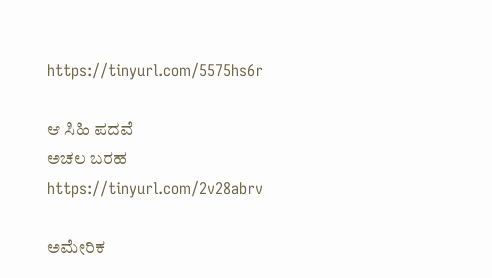https://tinyurl.com/5575hs6r

ಆ ಸಿಹಿ ಪದವೆ
ಅಚಲ ಬರಹ
https://tinyurl.com/2v28abrv

ಅಮೇರಿಕ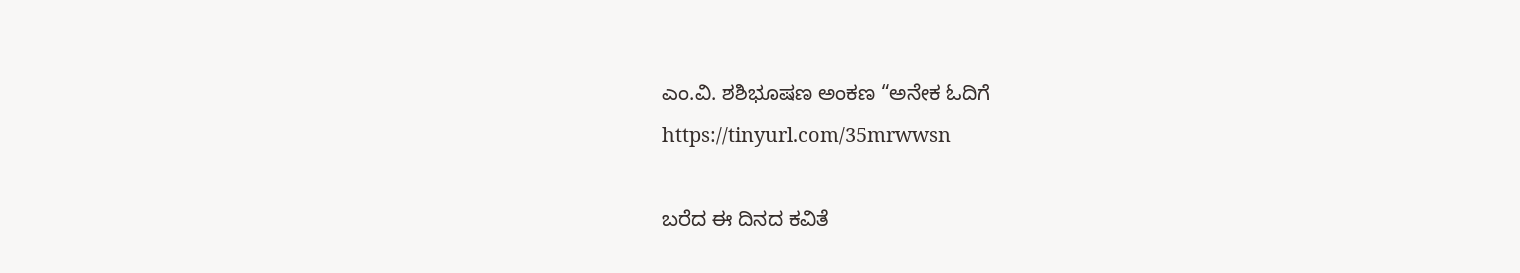ಎಂ.ವಿ. ಶಶಿಭೂಷಣ ಅಂಕಣ “ಅನೇಕ ಓದಿಗೆ
https://tinyurl.com/35mrwwsn

ಬರೆದ ಈ ದಿನದ ಕವಿತೆ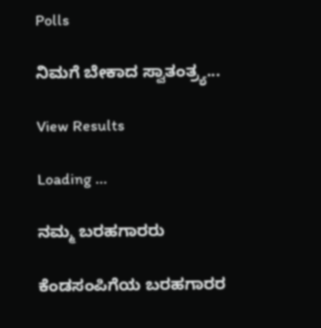Polls

ನಿಮಗೆ ಬೇಕಾದ ಸ್ವಾತಂತ್ರ್ಯ...

View Results

Loading ...

ನಮ್ಮ ಬರಹಗಾರರು

ಕೆಂಡಸಂಪಿಗೆಯ ಬರಹಗಾರರ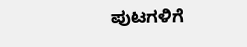ಪುಟಗಳಿಗೆ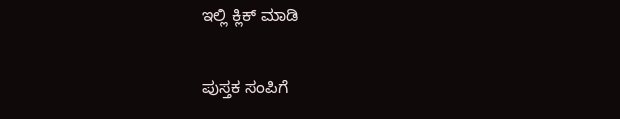ಇಲ್ಲಿ ಕ್ಲಿಕ್ ಮಾಡಿ

ಪುಸ್ತಕ ಸಂಪಿಗೆ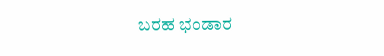ಬರಹ ಭಂಡಾರ